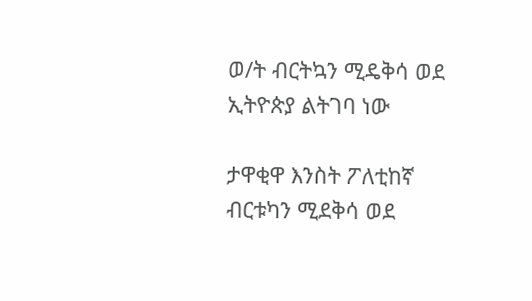ወ/ት ብርትኳን ሚዴቅሳ ወደ ኢትዮጵያ ልትገባ ነው

ታዋቂዋ እንስት ፖለቲከኛ ብርቱካን ሚደቅሳ ወደ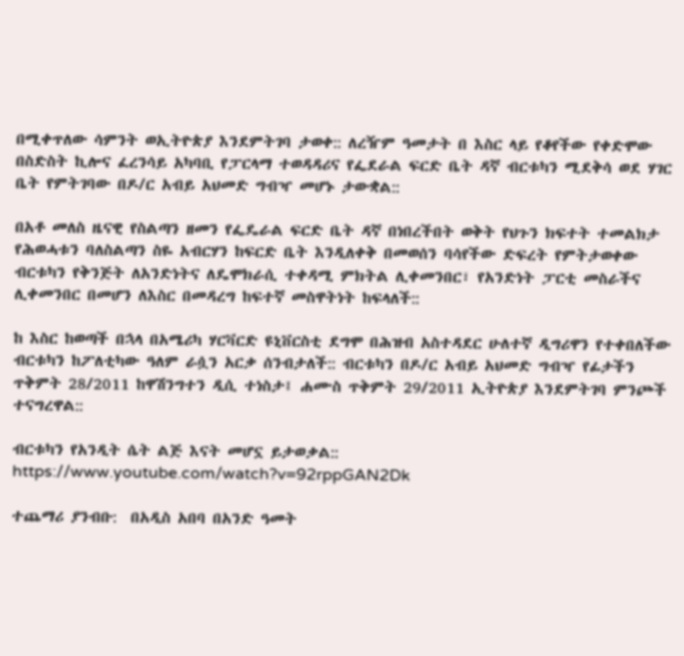በሚቀጥለው ሳምንት ወኢትዮጵያ እንደምትገባ ታወቀ:: ለረዥም ዓመታት በ እስር ላይ የቆየችው የቀድሞው በስድስት ኪሎና ፈረንሳይ አካባቢ የፓርላማ ተወዳዳሪና የፌደራል ፍርድ ቤት ዳኛ ብርቱካን ሚደቅሳ ወደ ሃገር ቤት የምትገባው በዶ/ር አብይ አህመድ ግብዣ መሆኑ ታውቋል::

በአቶ መለስ ዜናዊ የስልጣን ዘመን የፌዴራል ፍርድ ቤት ዳኛ በነበረችበት ወቅት የህጉን ክፍተት ተመልክታ የሕወሓቱን ባለስልጣን ስዬ አብርሃን ከፍርድ ቤት እንዲለቀቅ በመወሰን ባሳየችው ድፍረት የምትታወቀው ብርቱካን የቅንጅት ለአንድነትና ለዴሞክራሲ ተቀዳሚ ምክትል ሊቀመንበር፣ የአንድነት ፓርቲ መስራችና ሊቀመንበር በመሆን ለእስር በመዳረግ ከፍተኛ መስዋትነት ከፍላለች::

ከ እስር ከወጣች በኋላ በአሜሪካ ሃርቫርድ ዩኒቨርስቲ ደግሞ በሕዝብ አስተዳደር ሁለተኛ ዲግሪዋን የተቀበለችው ብርቱካን ከፖለቲካው ዓለም ራሷን አርቃ ሰንብታለች:: ብርቱካን በዶ/ር አብይ አህመድ ግብዣ የፊታችን ጥቅምት 28/2011 ከዋሽንግተን ዲሲ ተነስታ፤ ሐሙስ ጥቅምት 29/2011 ኢትዮጵያ እንደምትገባ ምንጮች ተናግረዋል::

ብርቱካን የአንዲት ሴት ልጅ እናት መሆኗ ይታወቃል::
https://www.youtube.com/watch?v=92rppGAN2Dk

ተጨማሪ ያንብቡ:  በአዲስ አበባ በአንድ ዓመት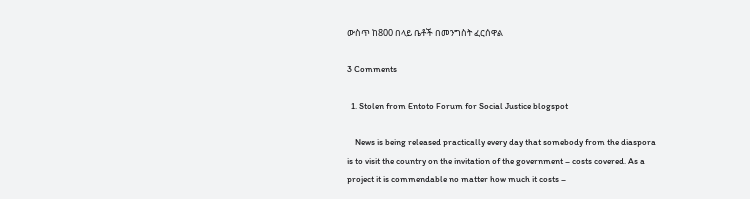ውስጥ ከ800 በላይ ቤቶች በመንግስት ፈርሰዋል

3 Comments

  1. Stolen from Entoto Forum for Social Justice blogspot

    News is being released practically every day that somebody from the diaspora is to visit the country on the invitation of the government – costs covered. As a project it is commendable no matter how much it costs –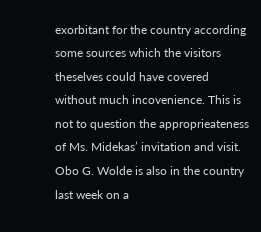exorbitant for the country according some sources which the visitors theselves could have covered without much incovenience. This is not to question the approprieateness of Ms. Midekas’ invitation and visit. Obo G. Wolde is also in the country last week on a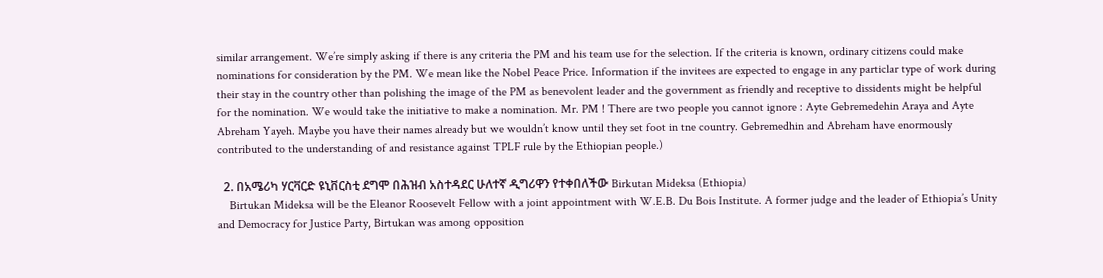similar arrangement. We’re simply asking if there is any criteria the PM and his team use for the selection. If the criteria is known, ordinary citizens could make nominations for consideration by the PM. We mean like the Nobel Peace Price. Information if the invitees are expected to engage in any particlar type of work during their stay in the country other than polishing the image of the PM as benevolent leader and the government as friendly and receptive to dissidents might be helpful for the nomination. We would take the initiative to make a nomination. Mr. PM ! There are two people you cannot ignore : Ayte Gebremedehin Araya and Ayte Abreham Yayeh. Maybe you have their names already but we wouldn’t know until they set foot in tne country. Gebremedhin and Abreham have enormously contributed to the understanding of and resistance against TPLF rule by the Ethiopian people.)

  2. በአሜሪካ ሃርቫርድ ዩኒቨርስቲ ደግሞ በሕዝብ አስተዳደር ሁለተኛ ዲግሪዋን የተቀበለችው Birkutan Mideksa (Ethiopia)
    Birtukan Mideksa will be the Eleanor Roosevelt Fellow with a joint appointment with W.E.B. Du Bois Institute. A former judge and the leader of Ethiopia’s Unity and Democracy for Justice Party, Birtukan was among opposition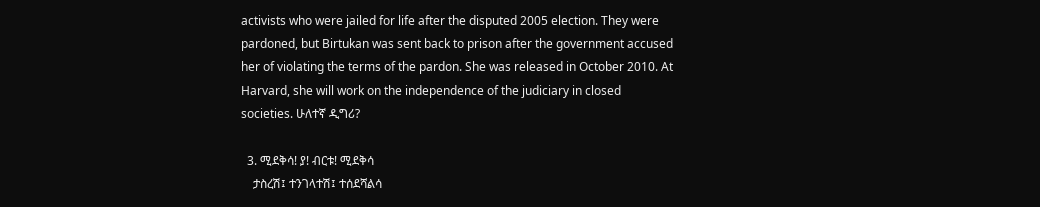activists who were jailed for life after the disputed 2005 election. They were pardoned, but Birtukan was sent back to prison after the government accused her of violating the terms of the pardon. She was released in October 2010. At Harvard, she will work on the independence of the judiciary in closed societies. ሁለተኛ ዲግሪ?

  3. ሚደቅሳ! ያ! ብርቱ! ሚደቅሳ
    ታስረሽ፤ ተንገላተሽ፤ ተሰደሻልሳ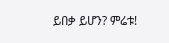ይበቃ ይሆን? ምሬቱ!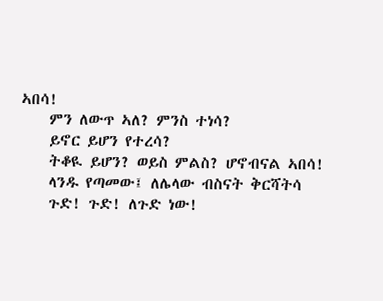ኣበሳ!
    ምን ለውጥ ኣለ? ምንስ ተነሳ?
    ይኖር ይሆን የተረሳ?
    ትቆዪ ይሆን? ወይስ ምልስ? ሆኖብናል ኣበሳ!
    ላንዱ የጣመው፤ ለሌላው ብስናት ቅርሻትሳ
    ጉድ! ጉድ! ለጉድ ነው!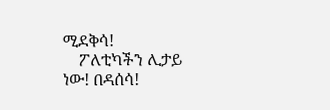ሚደቅሳ!
    ፖለቲካችን ሊታይ ነው! በዳሰሳ!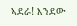ኣደራ! እንደው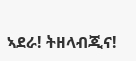ኣደራ! ትዘላብጂና!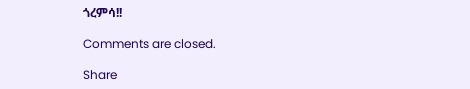ጎረምሳ!!

Comments are closed.

Share